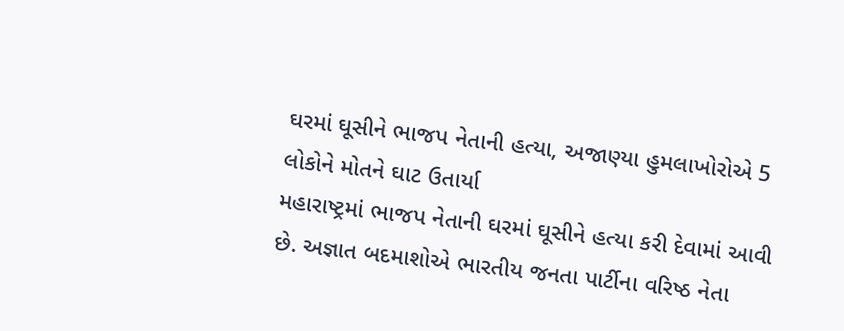ઘરમાં ઘૂસીને ભાજપ નેતાની હત્યા, અજાણ્યા હુમલાખોરોએ 5 લોકોને મોતને ઘાટ ઉતાર્યા
મહારાષ્ટ્રમાં ભાજપ નેતાની ઘરમાં ઘૂસીને હત્યા કરી દેવામાં આવી છે. અજ્ઞાત બદમાશોએ ભારતીય જનતા પાર્ટીના વરિષ્ઠ નેતા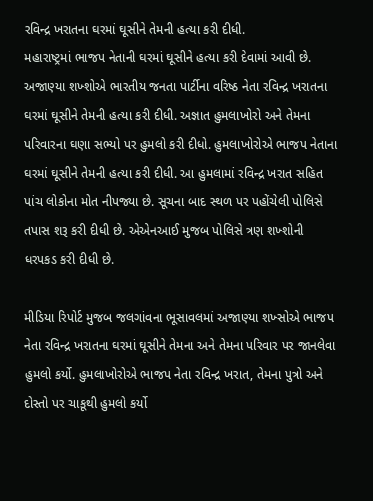રવિન્દ્ર ખરાતના ઘરમાં ઘૂસીને તેમની હત્યા કરી દીધી.
મહારાષ્ટ્રમાં ભાજપ નેતાની ઘરમાં ઘૂસીને હત્યા કરી દેવામાં આવી છે. અજાણ્યા શખ્શોએ ભારતીય જનતા પાર્ટીના વરિષ્ઠ નેતા રવિન્દ્ર ખરાતના ઘરમાં ઘૂસીને તેમની હત્યા કરી દીધી. અજ્ઞાત હુમલાખોરો અને તેમના પરિવારના ઘણા સભ્યો પર હુમલો કરી દીધો. હુમલાખોરોએ ભાજપ નેતાના ઘરમાં ઘૂસીને તેમની હત્યા કરી દીધી. આ હુમલામાં રવિન્દ્ર ખરાત સહિત પાંચ લોકોના મોત નીપજ્યા છે. સૂચના બાદ સ્થળ પર પહોંચેલી પોલિસે તપાસ શરૂ કરી દીધી છે. એએનઆઈ મુજબ પોલિસે ત્રણ શખ્શોની ધરપકડ કરી દીધી છે.

મીડિયા રિપોર્ટ મુજબ જલગાંવના ભૂસાવલમાં અજાણ્યા શખ્સોએ ભાજપ નેતા રવિન્દ્ર ખરાતના ઘરમાં ઘૂસીને તેમના અને તેમના પરિવાર પર જાનલેવા હુમલો કર્યો. હુમલાખોરોએ ભાજપ નેતા રવિન્દ્ર ખરાત, તેમના પુત્રો અને દોસ્તો પર ચાકૂથી હુમલો કર્યો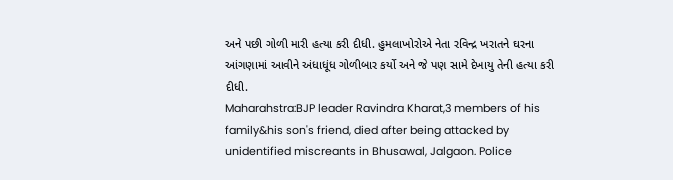અને પછી ગોળી મારી હત્યા કરી દીધી. હુમલાખોરોએ નેતા રવિન્દ્ર ખરાતને ઘરના આંગણામાં આવીને અંધાધૂંધ ગોળીબાર કર્યો અને જે પણ સામે દેખાયુ તેની હત્યા કરી દીધી.
Maharahstra:BJP leader Ravindra Kharat,3 members of his family&his son's friend, died after being attacked by unidentified miscreants in Bhusawal, Jalgaon. Police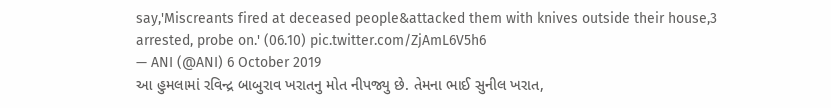say,'Miscreants fired at deceased people&attacked them with knives outside their house,3 arrested, probe on.' (06.10) pic.twitter.com/ZjAmL6V5h6
— ANI (@ANI) 6 October 2019
આ હુમલામાં રવિન્દ્ર બાબુરાવ ખરાતનુ મોત નીપજ્યુ છે. તેમના ભાઈ સુનીલ ખરાત,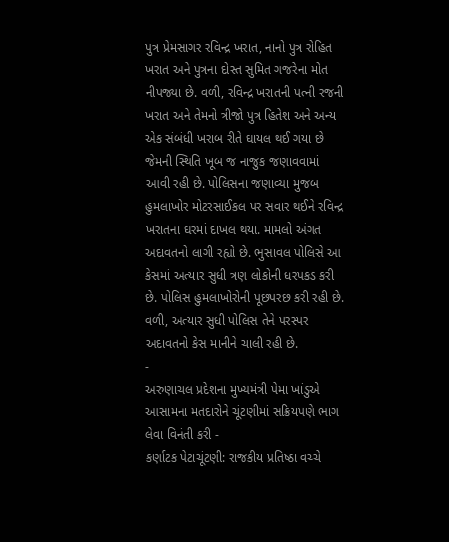પુત્ર પ્રેમસાગર રવિન્દ્ર ખરાત, નાનો પુત્ર રોહિત ખરાત અને પુત્રના દોસ્ત સુમિત ગજરેના મોત નીપજ્યા છે. વળી, રવિન્દ્ર ખરાતની પત્ની રજની ખરાત અને તેમનો ત્રીજો પુત્ર હિતેશ અને અન્ય એક સંબંધી ખરાબ રીતે ઘાયલ થઈ ગયા છે જેમની સ્થિતિ ખૂબ જ નાજુક જણાવવામાં આવી રહી છે. પોલિસના જણાવ્યા મુજબ હુમલાખોર મોટરસાઈકલ પર સવાર થઈને રવિન્દ્ર ખરાતના ઘરમાં દાખલ થયા. મામલો અંગત અદાવતનો લાગી રહ્યો છે. ભુસાવલ પોલિસે આ કેસમાં અત્યાર સુધી ત્રણ લોકોની ધરપકડ કરી છે. પોલિસ હુમલાખોરોની પૂછપરછ કરી રહી છે. વળી, અત્યાર સુધી પોલિસ તેને પરસ્પર અદાવતનો કેસ માનીને ચાલી રહી છે.
-
અરુણાચલ પ્રદેશના મુખ્યમંત્રી પેમા ખાંડુએ આસામના મતદારોને ચૂંટણીમાં સક્રિયપણે ભાગ લેવા વિનંતી કરી -
કર્ણાટક પેટાચૂંટણી: રાજકીય પ્રતિષ્ઠા વચ્ચે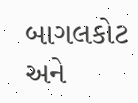બાગલકોટ અને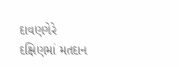દાવણગેરે દક્ષિણમાં મતદાન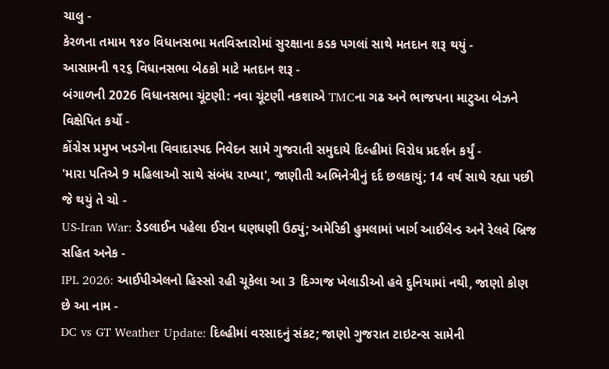ચાલુ -
કેરળના તમામ ૧૪૦ વિધાનસભા મતવિસ્તારોમાં સુરક્ષાના કડક પગલાં સાથે મતદાન શરૂ થયું -
આસામની ૧૨૬ વિધાનસભા બેઠકો માટે મતદાન શરૂ -
બંગાળની 2026 વિધાનસભા ચૂંટણી: નવા ચૂંટણી નકશાએ TMCના ગઢ અને ભાજપના માટુઆ બેઝને વિક્ષેપિત કર્યો -
કોંગ્રેસ પ્રમુખ ખડગેના વિવાદાસ્પદ નિવેદન સામે ગુજરાતી સમુદાયે દિલ્હીમાં વિરોધ પ્રદર્શન કર્યું -
'મારા પતિએ 9 મહિલાઓ સાથે સંબંધ રાખ્યા', જાણીતી અભિનેત્રીનું દર્દ છલકાયું; 14 વર્ષ સાથે રહ્યા પછી જે થયું તે ચો -
US-Iran War: ડેડલાઈન પહેલા ઈરાન ધણધણી ઉઠ્યું; અમેરિકી હુમલામાં ખાર્ગ આઈલેન્ડ અને રેલવે બ્રિજ સહિત અનેક -
IPL 2026: આઈપીએલનો હિસ્સો રહી ચૂકેલા આ 3 દિગ્ગજ ખેલાડીઓ હવે દુનિયામાં નથી, જાણો કોણ છે આ નામ -
DC vs GT Weather Update: દિલ્હીમાં વરસાદનું સંકટ; જાણો ગુજરાત ટાઇટન્સ સામેની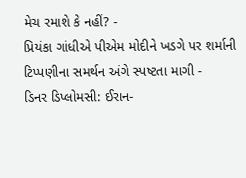મેચ રમાશે કે નહીં? -
પ્રિયંકા ગાંધીએ પીએમ મોદીને ખડગે પર શર્માની ટિપ્પણીના સમર્થન અંગે સ્પષ્ટતા માગી -
ડિનર ડિપ્લોમસી: ઈરાન-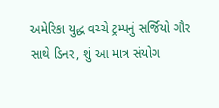અમેરિકા યુદ્ધ વચ્ચે ટ્રમ્પનું સર્જિયો ગૌર સાથે ડિનર, શું આ માત્ર સંયોગ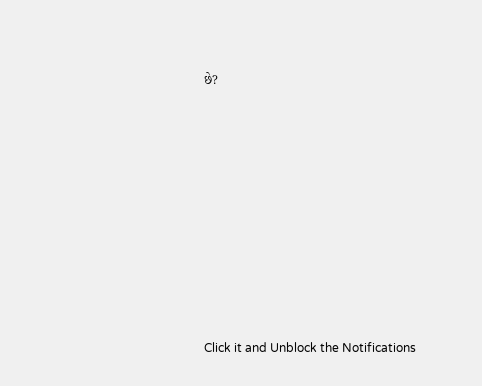છે?











Click it and Unblock the Notifications